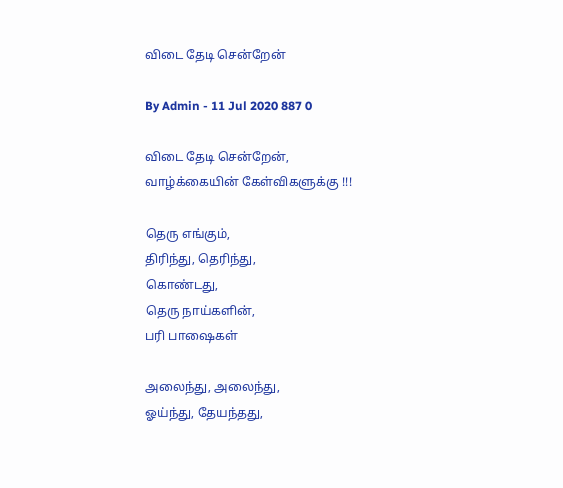விடை தேடி சென்றேன்

By Admin - 11 Jul 2020 887 0

விடை தேடி சென்றேன்,
வாழ்க்கையின் கேள்விகளுக்கு !!!

தெரு எங்கும்,
திரிந்து, தெரிந்து,
கொண்டது,
தெரு நாய்களின்,
பரி பாஷைகள்

அலைந்து, அலைந்து,
ஓய்ந்து, தேயந்தது,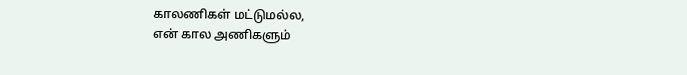காலணிகள் மட்டுமல்ல,
என் கால அணிகளும்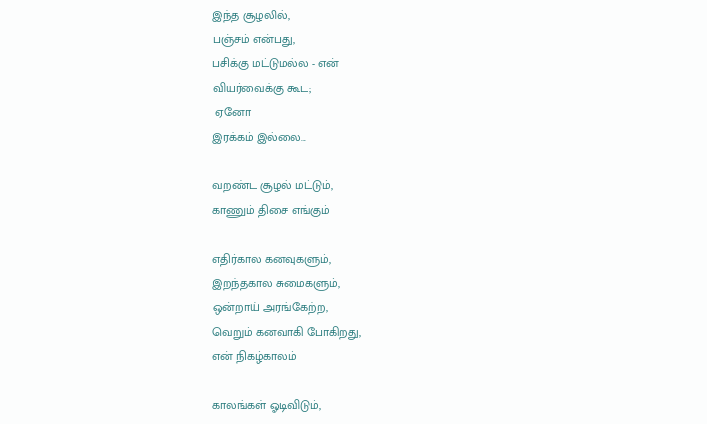இந்த சூழலில்,
பஞ்சம் என்பது,
பசிக்கு மட்டுமல்ல - என்
வியர்வைக்கு கூட;
 ஏனோ
இரக்கம் இல்லை...

வறண்ட சூழல் மட்டும்,
காணும் திசை எங்கும்

எதிர்கால கனவுகளும்,
இறந்தகால சுமைகளும்,
ஒன்றாய் அரங்கேற்ற,
வெறும் கனவாகி போகிறது,
என் நிகழ்காலம்

காலங்கள் ஓடிவிடும்,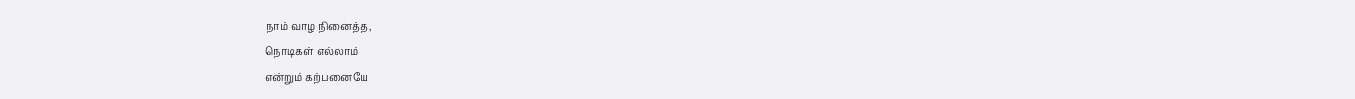நாம் வாழ நினைத்த,
நொடிகள் எல்லாம்
என்றும் கற்பனையே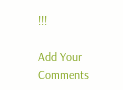!!!

Add Your Comments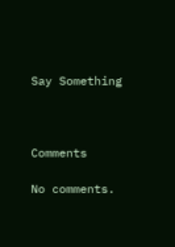Say Something



Comments

No comments.